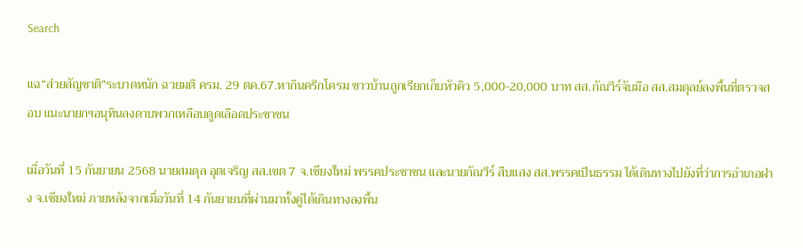Search

แฉ“ส่วยสัญชาติ”ระบาดหนัก ฉวยมติ ครม. 29 ตค.67.หากินครึกโครม ชาวบ้านถูกเรียกเก็บหัวคิว 5,000-20,000 บาท สส.กัณวีร์จับมือ สส.สมดุลย์ลงพื้นที่ตรวจสอบ แนะนายกฯอนุทินลงดาบพวกเหลือบดูดเลือดประชาชน

เมื่อวันที่ 15 กันยายน 2568 นายสมดุล อุตเจริญ สส.เขต 7 จ.เชียงใหม่ พรรคประชาชน และนายกัณวีร์ สืบแสง สส.พรรคเป็นธรรม ได้เดินทางไปยังที่ว่าการอำเภอฝาง จ.เชียงใหม่ ภายหลังจากเมื่อวันที่ 14 กันยายนที่ผ่านมาทั้งคู่ได้เดินทางลงพื้น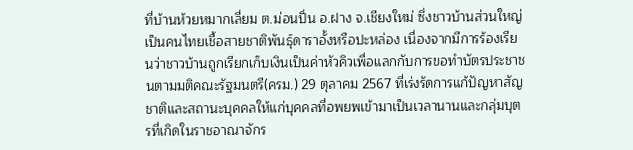ที่บ้านห้วยหมากเลี่ยม ต.ม่อนปิ่น อ.ฝาง จ.เชียงใหม่ ซึ่งชาวบ้านส่วนใหญ่เป็นคนไทยเชื้อสายชาติพันธุ์ดาราอั้งหรือปะหล่อง เนื่องจากมีการร้องเรียนว่าชาวบ้านถูกเรียกเก็บเงินเป็นค่าหัวคิวเพื่อแลกกับการขอทำบัตรประชาชนตามมติคณะรัฐมนตรี(ครม.) 29 ตุลาคม 2567 ที่เร่งรัดการแก้ปัญหาสัญชาติและสถานะบุคคลให้แก่บุคคลที่อพยพเข้ามาเป็นเวลานานและกลุ่มบุตรที่เกิดในราชอาณาจักร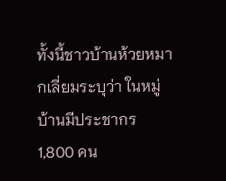ทั้งนี้ชาวบ้านห้วยหมากเลี่ยมระบุว่า ในหมู่บ้านมีประชากร 1,800 คน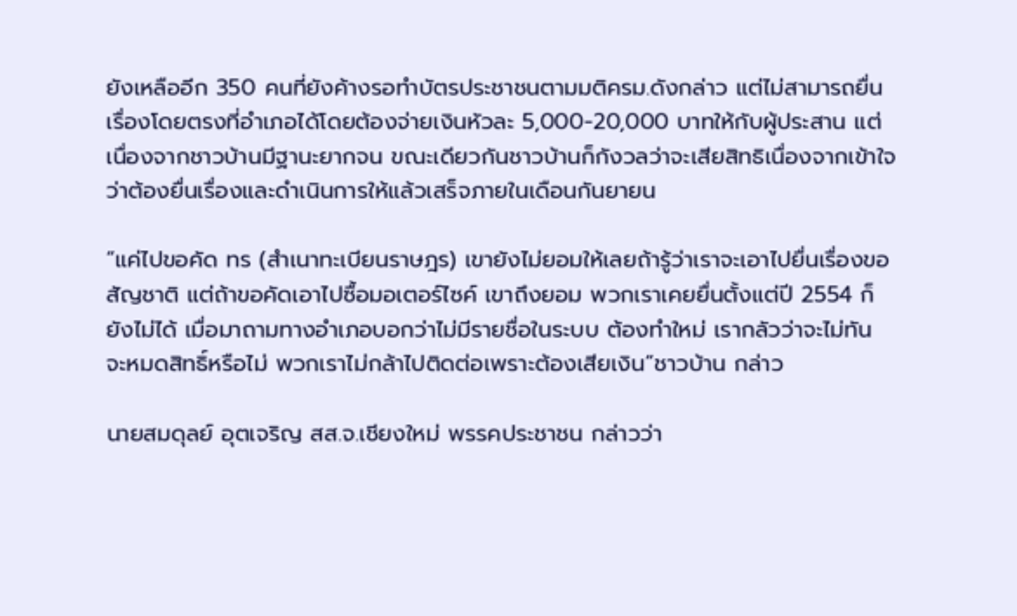ยังเหลืออีก 350 คนที่ยังค้างรอทำบัตรประชาชนตามมติครม.ดังกล่าว แต่ไม่สามารถยื่นเรื่องโดยตรงที่อำเภอได้โดยต้องจ่ายเงินหัวละ 5,000-20,000 บาทให้กับผู้ประสาน แต่เนื่องจากชาวบ้านมีฐานะยากจน ขณะเดียวกันชาวบ้านก็กังวลว่าจะเสียสิทธิเนื่องจากเข้าใจว่าต้องยื่นเรื่องและดำเนินการให้แล้วเสร็จภายในเดือนกันยายน

“แค่ไปขอคัด ทร (สำเนาทะเบียนราษฎร) เขายังไม่ยอมให้เลยถ้ารู้ว่าเราจะเอาไปยื่นเรื่องขอสัญชาติ แต่ถ้าขอคัดเอาไปซื้อมอเตอร์ไซค์ เขาถึงยอม พวกเราเคยยื่นตั้งแต่ปี 2554 ก็ยังไม่ได้ เมื่อมาถามทางอำเภอบอกว่าไม่มีรายชื่อในระบบ ต้องทำใหม่ เรากลัวว่าจะไม่ทัน จะหมดสิทธิ์หรือไม่ พวกเราไม่กล้าไปติดต่อเพราะต้องเสียเงิน”ชาวบ้าน กล่าว

นายสมดุลย์ อุตเจริญ สส.จ.เชียงใหม่ พรรคประชาชน กล่าวว่า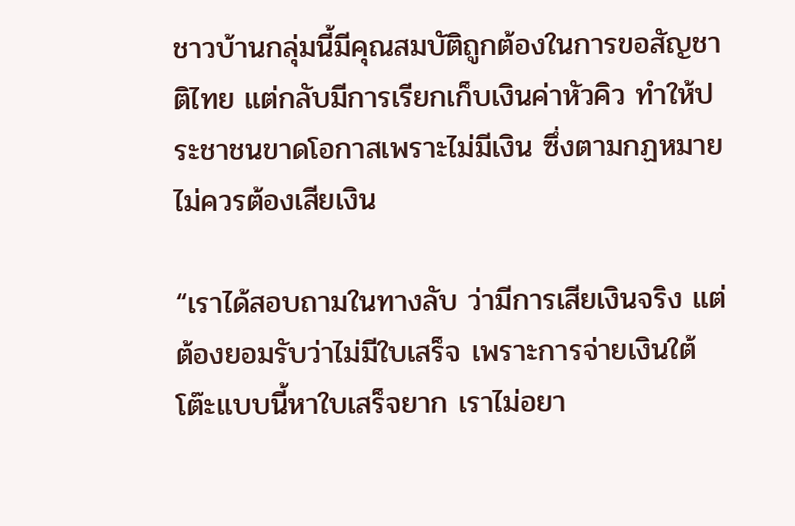ชาวบ้านกลุ่มนี้มีคุณสมบัติถูกต้องในการขอสัญชาติไทย แต่กลับมีการเรียกเก็บเงินค่าหัวคิว ทำให้ประชาชนขาดโอกาสเพราะไม่มีเงิน ซึ่งตามกฏหมายไม่ควรต้องเสียเงิน

“เราได้สอบถามในทางลับ ว่ามีการเสียเงินจริง แต่ต้องยอมรับว่าไม่มีใบเสร็จ เพราะการจ่ายเงินใต้โต๊ะแบบนี้หาใบเสร็จยาก เราไม่อยา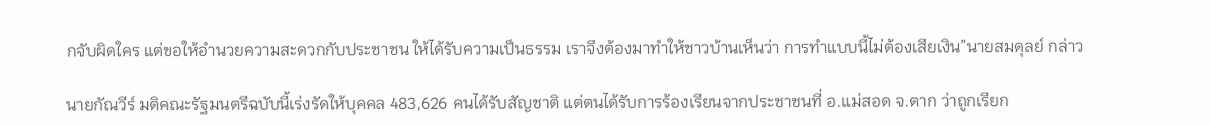กจับผิดใคร แต่ขอให้อำนวยความสะดวกกับประชาชน ให้ได้รับความเป็นธรรม เราจึงต้องมาทำให้ชาวบ้านเห็นว่า การทำแบบนี้ไม่ต้องเสียเงิน”นายสมดุลย์ กล่าว

นายกัณวีร์ มติคณะรัฐมนตรีฉบับนี้เร่งรัดให้บุคคล 483,626 คนได้รับสัญชาติ แต่ตนได้รับการร้องเรียนจากประชาชนที่ อ.แม่สอด จ.ตาก ว่าถูกเรียก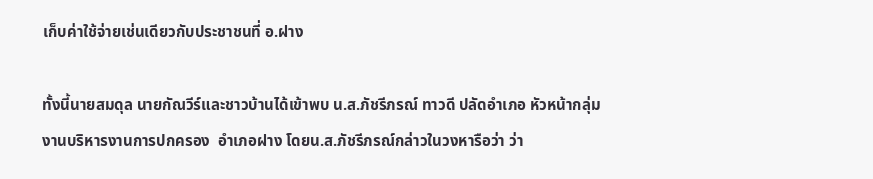เก็บค่าใช้จ่ายเช่นเดียวกับประชาชนที่ อ.ฝาง

ทั้งนี้นายสมดุล นายกัณวีร์และชาวบ้านได้เข้าพบ น.ส.ภัชรีภรณ์ ทาวดี ปลัดอำเภอ หัวหน้ากลุ่มงานบริหารงานการปกครอง  อำเภอฝาง โดยน.ส.ภัชรีภรณ์กล่าวในวงหารือว่า ว่า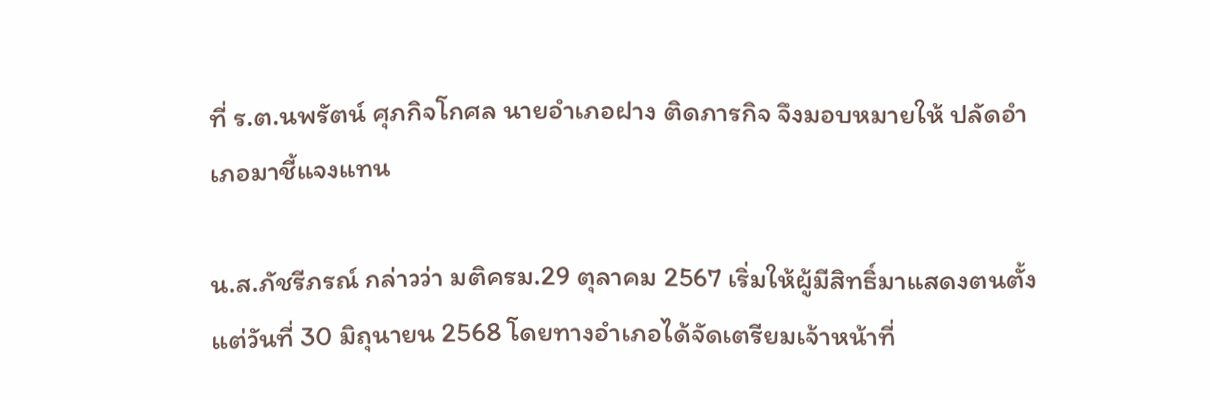ที่ ร.ต.นพรัตน์ ศุภกิจโกศล นายอำเภอฝาง ติดภารกิจ จึงมอบหมายให้ ปลัดอำเภอมาชี้แจงแทน

น.ส.ภัชรีภรณ์ กล่าวว่า มติครม.29 ตุลาคม 2567 เริ่มให้ผู้มีสิทธิ์มาแสดงตนตั้งแต่วันที่ 30 มิถุนายน 2568 โดยทางอำเภอได้จัดเตรียมเจ้าหน้าที่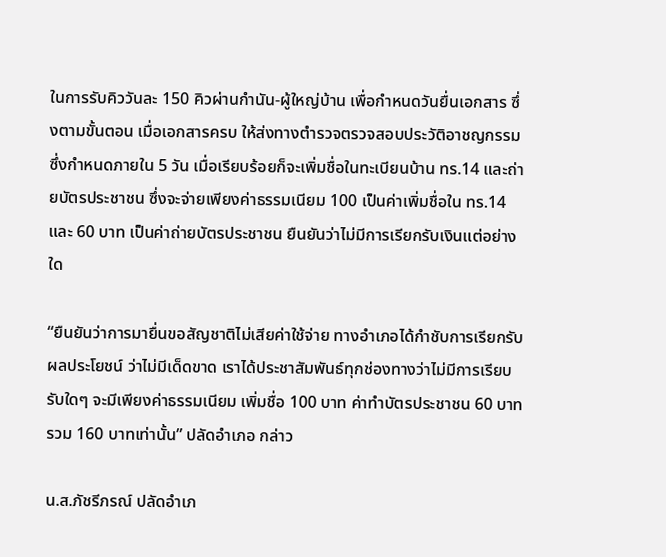ในการรับคิววันละ 150 คิวผ่านกำนัน-ผู้ใหญ่บ้าน เพื่อกำหนดวันยื่นเอกสาร ซึ่งตามขั้นตอน เมื่อเอกสารครบ ให้ส่งทางตำรวจตรวจสอบประวัติอาชญกรรม ซึ่งกำหนดภายใน 5 วัน เมื่อเรียบร้อยก็จะเพิ่มชื่อในทะเบียนบ้าน ทร.14 และถ่ายบัตรประชาชน ซึ่งจะจ่ายเพียงค่าธรรมเนียม 100 เป็นค่าเพิ่มชื่อใน ทร.14 และ 60 บาท เป็นค่าถ่ายบัตรประชาชน ยืนยันว่าไม่มีการเรียกรับเงินแต่อย่างใด

“ยืนยันว่าการมายื่นขอสัญชาติไม่เสียค่าใช้จ่าย ทางอำเภอได้กำชับการเรียกรับผลประโยชน์ ว่าไม่มีเด็ดขาด เราได้ประชาสัมพันธ์ทุกช่องทางว่าไม่มีการเรียบรับใดๆ จะมีเพียงค่าธรรมเนียม เพิ่มชื่อ 100 บาท ค่าทำบัตรประชาชน 60 บาท รวม 160 บาทเท่านั้น” ปลัดอำเภอ กล่าว

น.ส.ภัชรีภรณ์ ปลัดอำเภ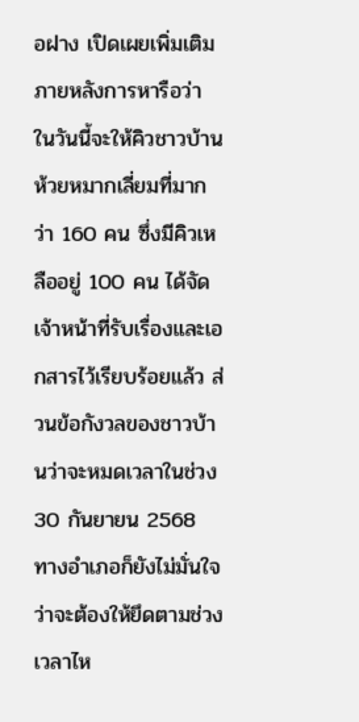อฝาง เปิดเผยเพิ่มเติมภายหลังการหารือว่า ในวันนี้จะให้คิวชาวบ้านห้วยหมากเลี่ยมที่มากว่า 160 คน ซึ่งมีคิวเหลืออยู่ 100 คน ได้จัดเจ้าหน้าที่รับเรื่องและเอกสารไว้เรียบร้อยแล้ว ส่วนข้อกังวลของชาวบ้านว่าจะหมดเวลาในช่วง 30 กันยายน 2568 ทางอำเภอก็ยังไม่มั่นใจว่าจะต้องให้ยึดตามช่วงเวลาไห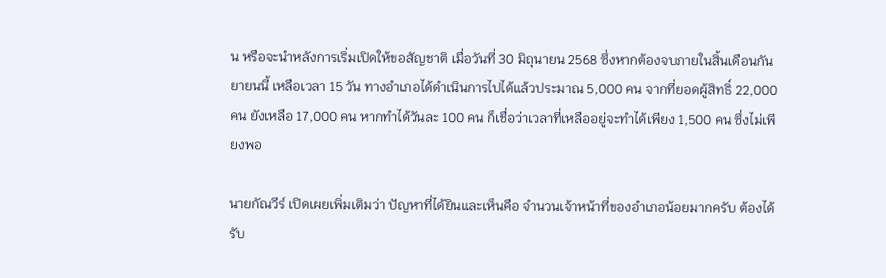น หรือจะนำหลังการเริ่มเปิดให้ขอสัญชาติ เมื่อวันที่ 30 มิถุนายน 2568 ซึ่งหากต้องจบภายในสิ้นเดือนกันยายนนี้ เหลือเวลา 15 วัน ทางอำเภอได้ดำเนินการไปได้แล้วประมาณ 5,000 คน จากที่ยอดผู้สิทธิ์ 22,000 คน ยังเหลือ 17,000 คน หากทำได้วันละ 100 คน ก็เชื่อว่าเวลาที่เหลืออยู่จะทำได้เพียง 1,500 คน ซึ่งไม่เพียงพอ

นายกัณวีร์ เปิดเผยเพิ่มเติมว่า ปัญหาที่ได้ยินและเห็นคือ จำนวนเจ้าหน้าที่ของอำเภอน้อยมากครับ ต้องได้รับ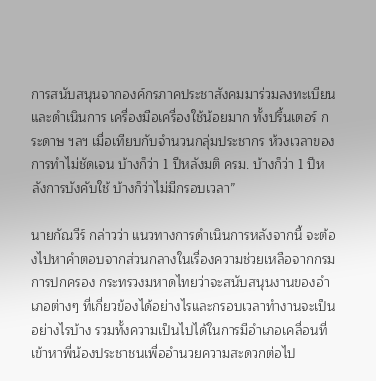การสนับสนุนจากองค์กรภาคประชาสังคมมาร่วมลงทะเบียนและดำเนินการ เครื่องมือเครื่องใช้น้อยมาก ทั้งปริ้นเตอร์ กระดาษ ฯลฯ เมื่อเทียบกับจำนวนกลุ่มประชากร ห้วงเวลาของการทำไม่ชัดเจน บ้างก็ว่า 1 ปีหลังมติ ครม. บ้างก็ว่า 1 ปีหลังการบังคับใช้ บ้างก็ว่าไม่มีกรอบเวลา”

นายกัณวีร์ กล่าวว่า แนวทางการดำเนินการหลังจากนี้ จะต้องไปหาคำตอบจากส่วนกลางในเรื่องความช่วยเหลือจากกรมการปกครอง กระทรวงมหาดไทยว่าจะสนับสนุนงานของอำเภอต่างๆ ที่เกี่ยวข้องได้อย่างไรและกรอบเวลาทำงานจะเป็นอย่างไรบ้าง รวมทั้งความเป็นไปได้ในการมีอำเภอเคลื่อนที่เข้าหาพี่น้องประชาชนเพื่ออำนวยความสะดวกต่อไป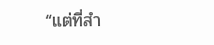“แต่ที่สำ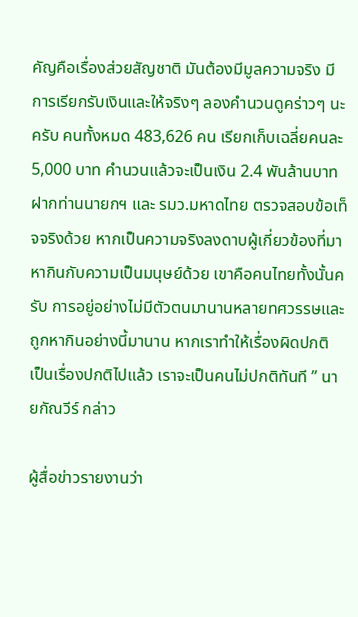คัญคือเรื่องส่วยสัญชาติ มันต้องมีมูลความจริง มีการเรียกรับเงินและให้จริงๆ ลองคำนวนดูคร่าวๆ นะครับ คนทั้งหมด 483,626 คน เรียกเก็บเฉลี่ยคนละ 5,000 บาท คำนวนแล้วจะเป็นเงิน 2.4 พันล้านบาท ฝากท่านนายกฯ และ รมว.มหาดไทย ตรวจสอบข้อเท็จจริงด้วย หากเป็นความจริงลงดาบผู้เกี่ยวข้องที่มาหากินกับความเป็นมนุษย์ด้วย เขาคือคนไทยทั้งนั้นครับ การอยู่อย่างไม่มีตัวตนมานานหลายทศวรรษและถูกหากินอย่างนี้มานาน หากเราทำให้เรื่องผิดปกติ เป็นเรื่องปกติไปแล้ว เราจะเป็นคนไม่ปกติทันที ” นายกัณวีร์ กล่าว

ผู้สื่อข่าวรายงานว่า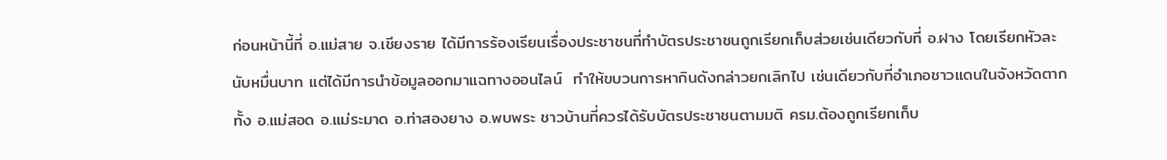ก่อนหน้านี้ที่ อ.แม่สาย จ.เชียงราย ได้มีการร้องเรียนเรื่องประชาชนที่ทำบัตรประชาชนถูกเรียกเก็บส่วยเช่นเดียวกับที่ อ.ฝาง โดยเรียกหัวละนับหมื่นบาท แต่ได้มีการนำข้อมูลออกมาแฉทางออนไลน์  ทำให้ขบวนการหากินดังกล่าวยกเลิกไป เช่นเดียวกับที่อำเภอชาวแดนในจังหวัดตาก ทั้ง อ.แม่สอด อ.แม่ระมาด อ.ท่าสองยาง อ.พบพระ ชาวบ้านที่ควรได้รับบัตรประชาชนตามมติ ครม.ต้องถูกเรียกเก็บ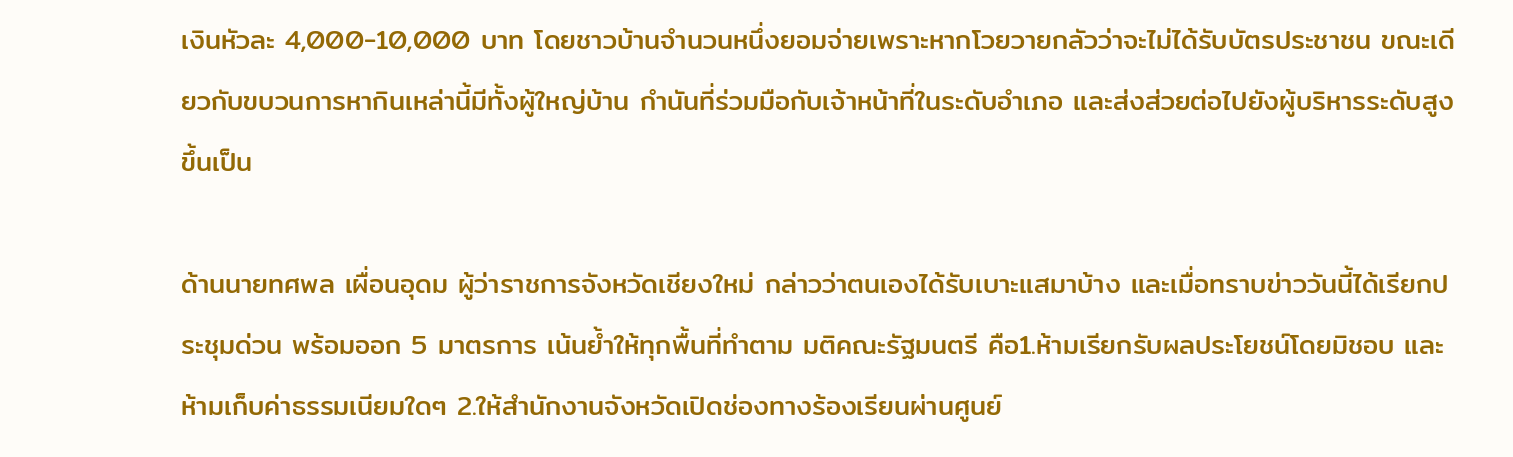เงินหัวละ 4,000-10,000 บาท โดยชาวบ้านจำนวนหนึ่งยอมจ่ายเพราะหากโวยวายกลัวว่าจะไม่ได้รับบัตรประชาชน ขณะเดียวกับขบวนการหากินเหล่านี้มีทั้งผู้ใหญ่บ้าน กำนันที่ร่วมมือกับเจ้าหน้าที่ในระดับอำเภอ และส่งส่วยต่อไปยังผู้บริหารระดับสูงขึ้นเป็น

ด้านนายทศพล เผื่อนอุดม ผู้ว่าราชการจังหวัดเชียงใหม่ กล่าวว่าตนเองได้รับเบาะแสมาบ้าง และเมื่อทราบข่าววันนี้ได้เรียกประชุมด่วน พร้อมออก 5 มาตรการ เน้นย้ำให้ทุกพื้นที่ทำตาม มติคณะรัฐมนตรี คือ1.ห้ามเรียกรับผลประโยชน์โดยมิชอบ และห้ามเก็บค่าธรรมเนียมใดๆ 2.ให้สำนักงานจังหวัดเปิดช่องทางร้องเรียนผ่านศูนย์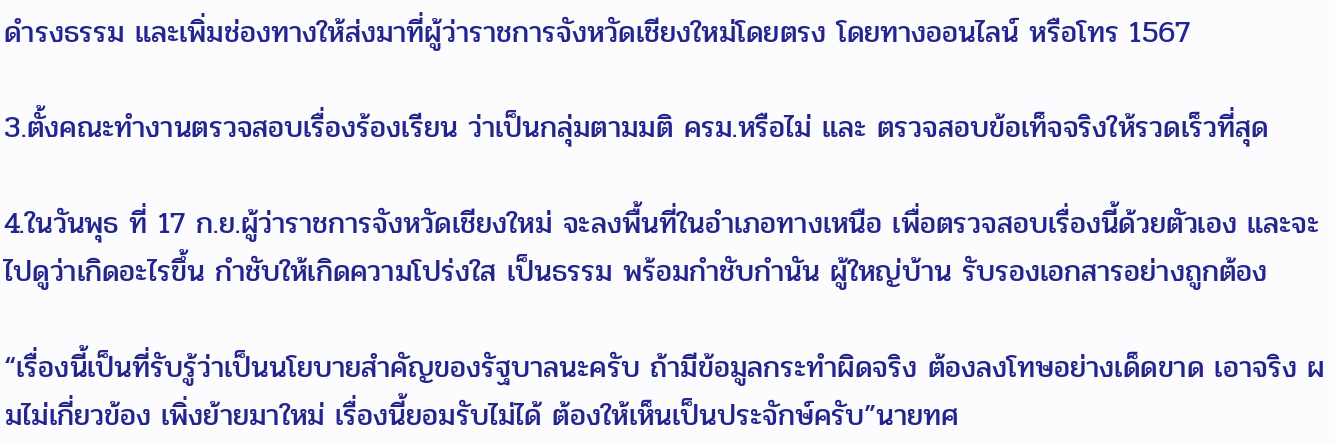ดำรงธรรม และเพิ่มช่องทางให้ส่งมาที่ผู้ว่าราชการจังหวัดเชียงใหม่โดยตรง โดยทางออนไลน์ หรือโทร 1567

3.ตั้งคณะทำงานตรวจสอบเรื่องร้องเรียน ว่าเป็นกลุ่มตามมติ ครม.หรือไม่ และ ตรวจสอบข้อเท็จจริงให้รวดเร็วที่สุด

4.ในวันพุธ ที่ 17 ก.ย.ผู้ว่าราชการจังหวัดเชียงใหม่ จะลงพื้นที่ในอำเภอทางเหนือ เพื่อตรวจสอบเรื่องนี้ด้วยตัวเอง และจะไปดูว่าเกิดอะไรขึ้น กำชับให้เกิดความโปร่งใส เป็นธรรม พร้อมกำชับกำนัน ผู้ใหญ่บ้าน รับรองเอกสารอย่างถูกต้อง

“เรื่องนี้เป็นที่รับรู้ว่าเป็นนโยบายสำคัญของรัฐบาลนะครับ ถ้ามีข้อมูลกระทำผิดจริง ต้องลงโทษอย่างเด็ดขาด เอาจริง ผมไม่เกี่ยวข้อง เพิ่งย้ายมาใหม่ เรื่องนี้ยอมรับไม่ได้ ต้องให้เห็นเป็นประจักษ์ครับ”นายทศ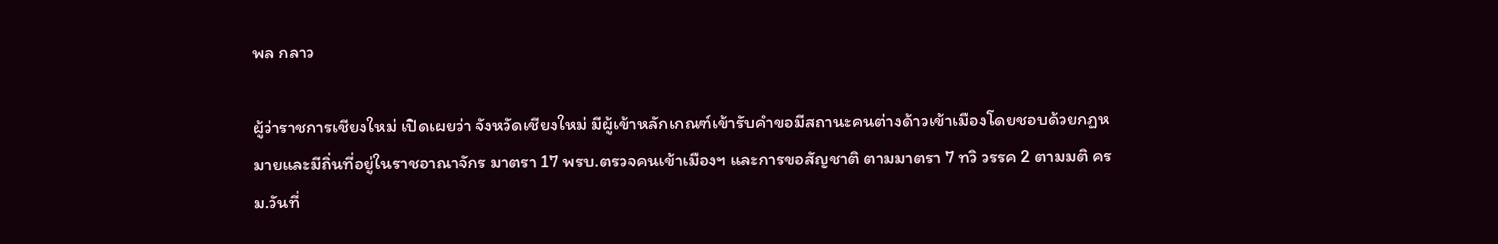พล กลาว

ผู้ว่าราชการเชียงใหม่ เปิดเผยว่า จังหวัดเชียงใหม่ มีผู้เข้าหลักเกณฑ์เข้ารับคำขอมีสถานะคนต่างด้าวเข้าเมืองโดยชอบด้วยกฏหมายและมีถิ่นที่อยู่ในราชอาณาจักร มาตรา 17 พรบ.ตรวจคนเข้าเมืองฯ และการขอสัญชาติ ตามมาตรา 7 ทวิ วรรค 2 ตามมติ ครม.วันที่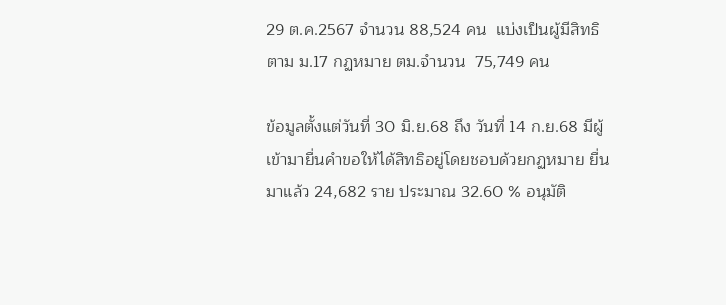29 ต.ค.2567 จำนวน 88,524 คน  แบ่งเป็นผู้มีสิทธิ ตาม ม.17 กฏหมาย ตม.จำนวน  75,749 คน

ข้อมูลตั้งแต่วันที่ 30 มิ.ย.68 ถึง วันที่ 14 ก.ย.68 มีผู้เข้ามายื่นคำขอให้ได้สิทธิอยู่โดยชอบด้วยกฏหมาย ยื่นมาแล้ว 24,682 ราย ประมาณ 32.60 % อนุมัติ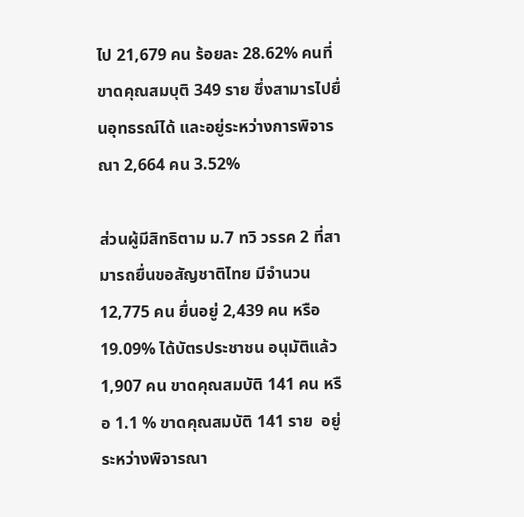ไป 21,679 คน ร้อยละ 28.62% คนที่ขาดคุณสมบุติ 349 ราย ซึ่งสามารไปยื่นอุทธรณ์ได้ และอยู่ระหว่างการพิจารณา 2,664 คน 3.52%

ส่วนผู้มีสิทธิตาม ม.7 ทวิ วรรค 2 ที่สามารถยื่นขอสัญชาติไทย มีจำนวน 12,775 คน ยื่นอยู่ 2,439 คน หรือ 19.09% ได้บัตรประชาชน อนุมัติแล้ว 1,907 คน ขาดคุณสมบัติ 141 คน หรือ 1.1 % ขาดคุณสมบัติ 141 ราย  อยู่ระหว่างพิจารณา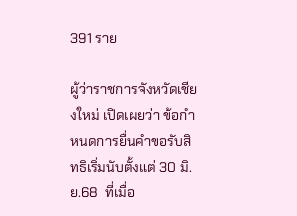391 ราย

ผู้ว่าราชการจังหวัดเชียงใหม่ เปิดเผยว่า ข้อกำหนดการยื่นคำขอรับสิทธิเริ่มนับตั้งแต่ 30 มิ.ย.68  ที่เมื่อ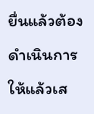ยื่นแล้วต้องดำเนินการให้แล้วเส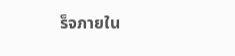ร็จภายใน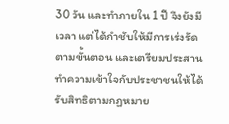30 วัน และทำภายใน 1 ปี จึงยังมีเวลา แต่ได้กำชับให้มีการเร่งรัดตามขั้นตอน และเตรียมประสานทำความเข้าใจกับประชาชนให้ได้รับสิทธิตามกฏหมาย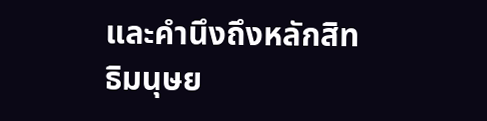และคำนึงถึงหลักสิทธิมนุษย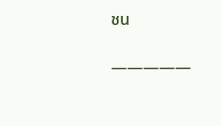ชน

—————